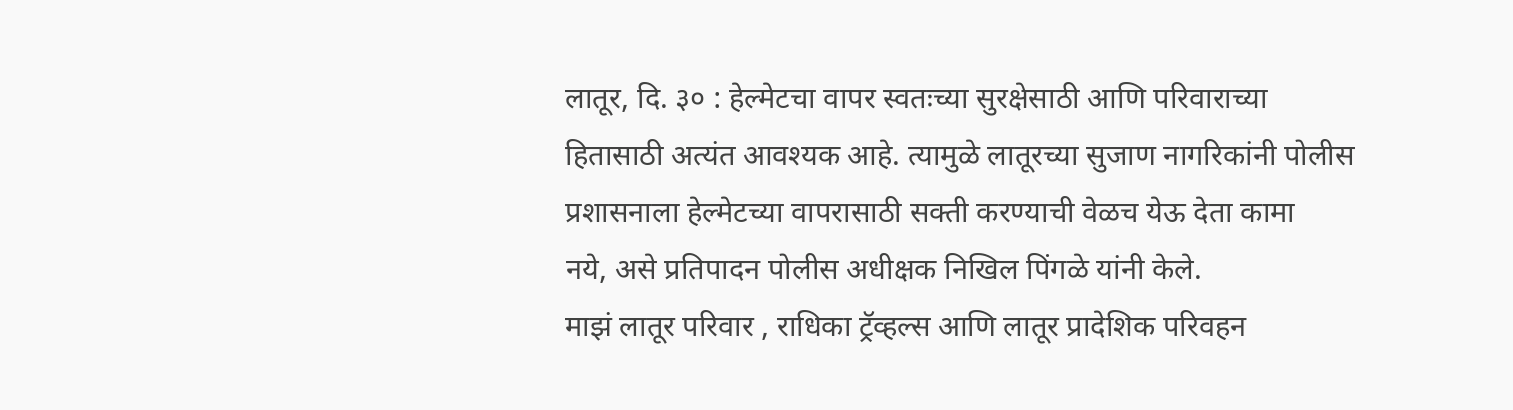लातूर, दि. ३० : हेल्मेटचा वापर स्वतःच्या सुरक्षेसाठी आणि परिवाराच्या
हितासाठी अत्यंत आवश्यक आहे. त्यामुळे लातूरच्या सुजाण नागरिकांनी पोलीस
प्रशासनाला हेल्मेटच्या वापरासाठी सक्ती करण्याची वेळच येऊ देता कामा
नये, असे प्रतिपादन पोलीस अधीक्षक निखिल पिंगळे यांनी केले.
माझं लातूर परिवार , राधिका ट्रॅव्हल्स आणि लातूर प्रादेशिक परिवहन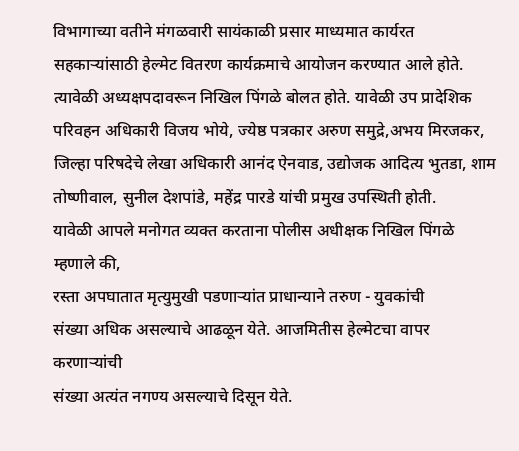विभागाच्या वतीने मंगळवारी सायंकाळी प्रसार माध्यमात कार्यरत
सहकाऱ्यांसाठी हेल्मेट वितरण कार्यक्रमाचे आयोजन करण्यात आले होते.
त्यावेळी अध्यक्षपदावरून निखिल पिंगळे बोलत होते. यावेळी उप प्रादेशिक
परिवहन अधिकारी विजय भोये, ज्येष्ठ पत्रकार अरुण समुद्रे,अभय मिरजकर,
जिल्हा परिषदेचे लेखा अधिकारी आनंद ऐनवाड, उद्योजक आदित्य भुतडा, शाम
तोष्णीवाल, सुनील देशपांडे, महेंद्र पारडे यांची प्रमुख उपस्थिती होती.
यावेळी आपले मनोगत व्यक्त करताना पोलीस अधीक्षक निखिल पिंगळे म्हणाले की,
रस्ता अपघातात मृत्युमुखी पडणाऱ्यांत प्राधान्याने तरुण - युवकांची
संख्या अधिक असल्याचे आढळून येते. आजमितीस हेल्मेटचा वापर करणाऱ्यांची
संख्या अत्यंत नगण्य असल्याचे दिसून येते.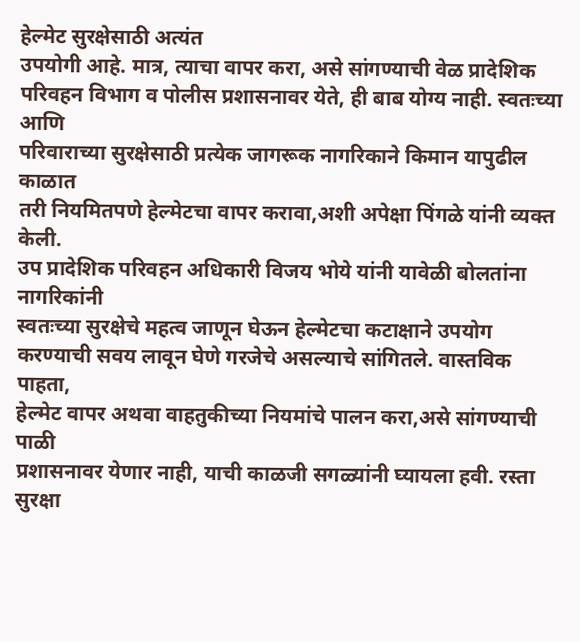हेल्मेट सुरक्षेसाठी अत्यंत
उपयोगी आहे. मात्र, त्याचा वापर करा, असे सांगण्याची वेळ प्रादेशिक
परिवहन विभाग व पोलीस प्रशासनावर येते, ही बाब योग्य नाही. स्वतःच्या आणि
परिवाराच्या सुरक्षेसाठी प्रत्येक जागरूक नागरिकाने किमान यापुढील काळात
तरी नियमितपणे हेल्मेटचा वापर करावा,अशी अपेक्षा पिंगळे यांनी व्यक्त
केली.
उप प्रादेशिक परिवहन अधिकारी विजय भोये यांनी यावेळी बोलतांना नागरिकांनी
स्वतःच्या सुरक्षेचे महत्व जाणून घेऊन हेल्मेटचा कटाक्षाने उपयोग
करण्याची सवय लावून घेणे गरजेचे असल्याचे सांगितले. वास्तविक पाहता,
हेल्मेट वापर अथवा वाहतुकीच्या नियमांचे पालन करा,असे सांगण्याची पाळी
प्रशासनावर येणार नाही, याची काळजी सगळ्यांनी घ्यायला हवी. रस्ता
सुरक्षा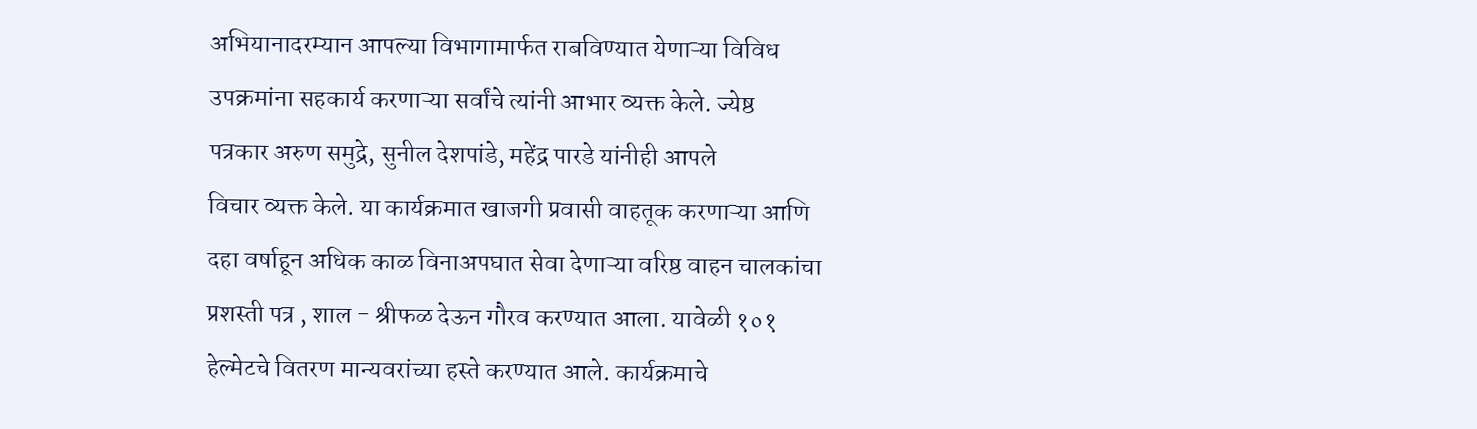अभियानादरम्यान आपल्या विभागामार्फत राबविण्यात येणाऱ्या विविध
उपक्रमांना सहकार्य करणाऱ्या सर्वांचे त्यांनी आभार व्यक्त केले. ज्येष्ठ
पत्रकार अरुण समुद्रे, सुनील देशपांडे, महेंद्र पारडे यांनीही आपले
विचार व्यक्त केले. या कार्यक्रमात खाजगी प्रवासी वाहतूक करणाऱ्या आणि
दहा वर्षाहून अधिक काळ विनाअपघात सेवा देणाऱ्या वरिष्ठ वाहन चालकांचा
प्रशस्ती पत्र , शाल - श्रीफळ देऊन गौरव करण्यात आला. यावेळी १०१
हेल्मेटचे वितरण मान्यवरांच्या हस्ते करण्यात आले. कार्यक्रमाचे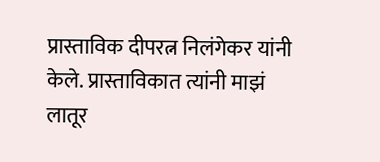प्रास्ताविक दीपरत्न निलंगेकर यांनी केले. प्रास्ताविकात त्यांनी माझं
लातूर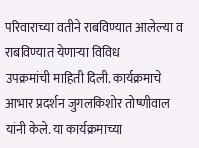परिवाराच्या वतीने राबविण्यात आलेल्या व राबविण्यात येणाऱ्या विविध
उपक्रमांची माहिती दिली. कार्यक्रमाचे आभार प्रदर्शन जुगलकिशोर तोष्णीवाल
यांनी केले. या कार्यक्रमाच्या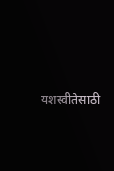यशस्वीतेसाठी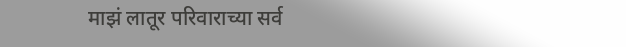माझं लातूर परिवाराच्या सर्व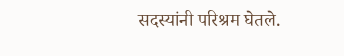सदस्यांनी परिश्रम घेतले.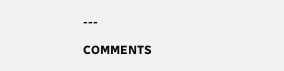---

COMMENTS